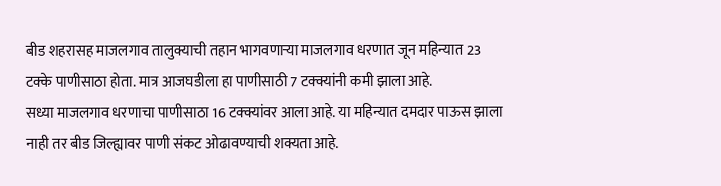बीड शहरासह माजलगाव तालुक्याची तहान भागवणाऱ्या माजलगाव धरणात जून महिन्यात 23 टक्के पाणीसाठा होता. मात्र आजघडीला हा पाणीसाठी 7 टक्क्यांनी कमी झाला आहे.
सध्या माजलगाव धरणाचा पाणीसाठा 16 टक्क्यांवर आला आहे. या महिन्यात दमदार पाऊस झाला नाही तर बीड जिल्ह्यावर पाणी संकट ओढावण्याची शक्यता आहे.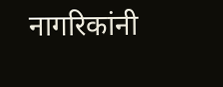नागरिकांनी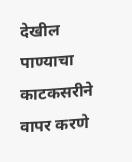देखील पाण्याचा काटकसरीने वापर करणे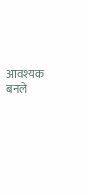आवश्यक बनले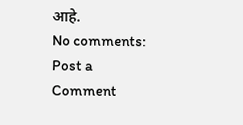आहे.
No comments:
Post a Comment